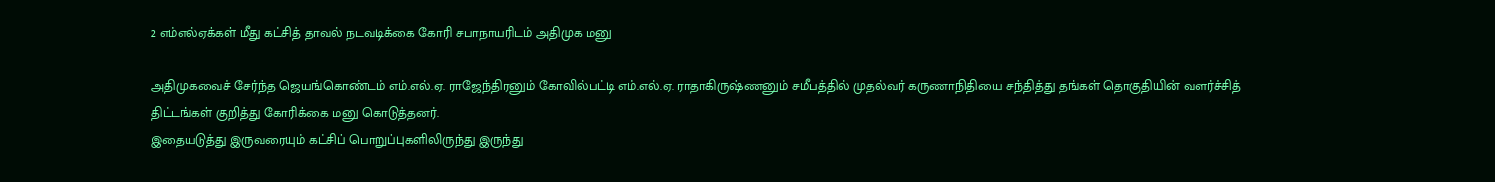2 எம்எல்ஏக்கள் மீது கட்சித் தாவல் நடவடிக்கை கோரி சபாநாயரிடம் அதிமுக மனு

அதிமுகவைச் சேர்ந்த ஜெயங்கொண்டம் எம்.எல்.ஏ. ராஜேந்திரனும் கோவில்பட்டி எம்.எல்.ஏ. ராதாகிருஷ்ணனும் சமீபத்தில் முதல்வர் கருணாநிதியை சந்தித்து தங்கள் தொகுதியின் வளர்ச்சித் திட்டங்கள் குறித்து கோரிக்கை மனு கொடுத்தனர்.
இதையடுத்து இருவரையும் கட்சிப் பொறுப்புகளிலிருந்து இருந்து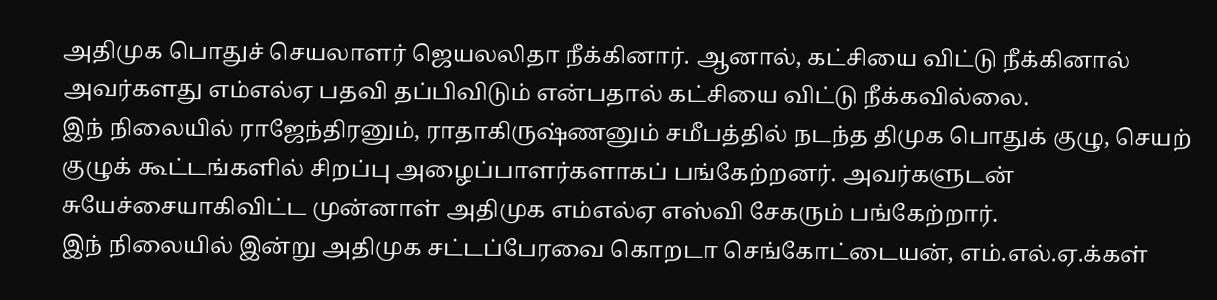அதிமுக பொதுச் செயலாளர் ஜெயலலிதா நீக்கினார். ஆனால், கட்சியை விட்டு நீக்கினால் அவர்களது எம்எல்ஏ பதவி தப்பிவிடும் என்பதால் கட்சியை விட்டு நீக்கவில்லை.
இந் நிலையில் ராஜேந்திரனும், ராதாகிருஷ்ணனும் சமீபத்தில் நடந்த திமுக பொதுக் குழு, செயற் குழுக் கூட்டங்களில் சிறப்பு அழைப்பாளர்களாகப் பங்கேற்றனர். அவர்களுடன் சுயேச்சையாகிவிட்ட முன்னாள் அதிமுக எம்எல்ஏ எஸ்வி சேகரும் பங்கேற்றார்.
இந் நிலையில் இன்று அதிமுக சட்டப்பேரவை கொறடா செங்கோட்டையன், எம்.எல்.ஏ.க்கள்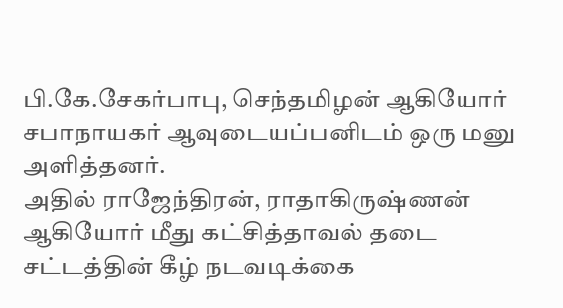பி.கே.சேகர்பாபு, செந்தமிழன் ஆகியோர் சபாநாயகர் ஆவுடையப்பனிடம் ஒரு மனு அளித்தனர்.
அதில் ராஜேந்திரன், ராதாகிருஷ்ணன் ஆகியோர் மீது கட்சித்தாவல் தடை சட்டத்தின் கீழ் நடவடிக்கை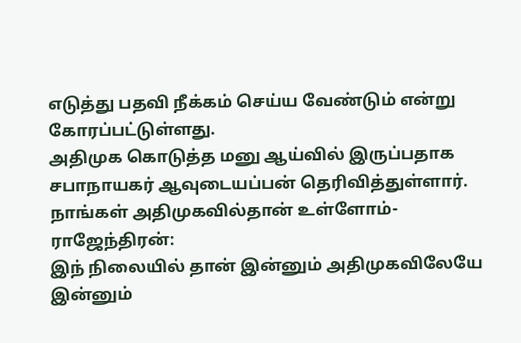எடுத்து பதவி நீக்கம் செய்ய வேண்டும் என்று கோரப்பட்டுள்ளது.
அதிமுக கொடுத்த மனு ஆய்வில் இருப்பதாக சபாநாயகர் ஆவுடையப்பன் தெரிவித்துள்ளார்.
நாங்கள் அதிமுகவில்தான் உள்ளோம்-ராஜேந்திரன்:
இந் நிலையில் தான் இன்னும் அதிமுகவிலேயே இன்னும்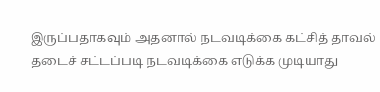இருப்பதாகவும் அதனால் நடவடிக்கை கட்சித் தாவல் தடைச் சட்டப்படி நடவடிக்கை எடுக்க முடியாது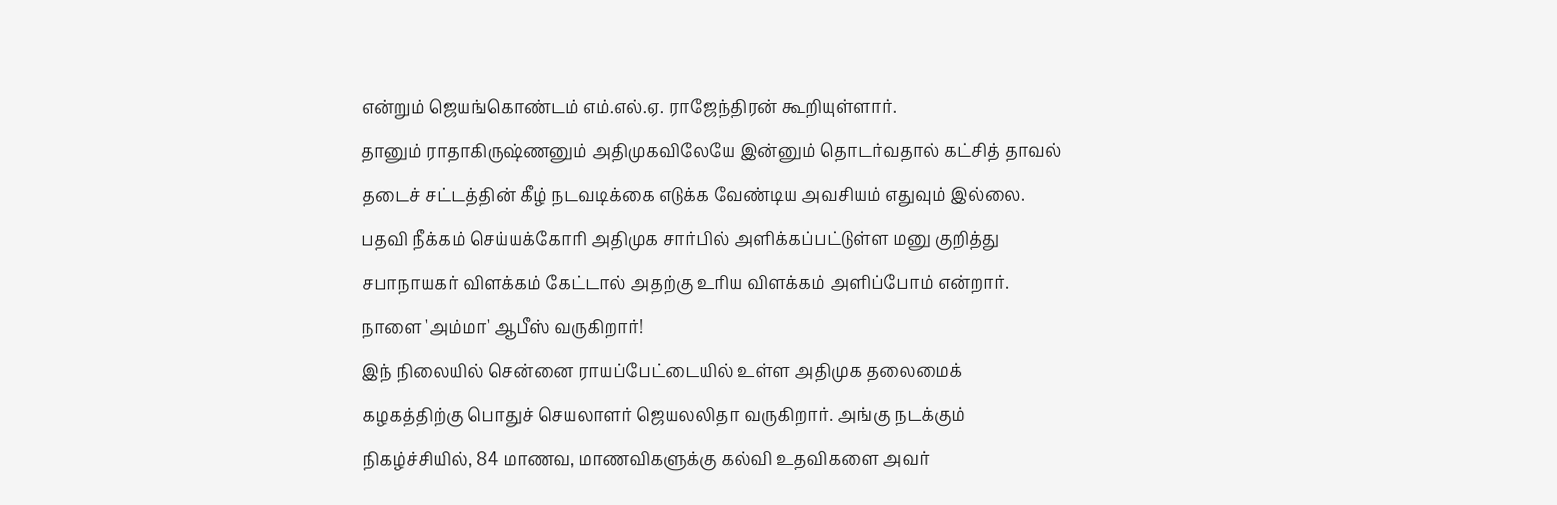என்றும் ஜெயங்கொண்டம் எம்.எல்.ஏ. ராஜேந்திரன் கூறியுள்ளார்.
தானும் ராதாகிருஷ்ணனும் அதிமுகவிலேயே இன்னும் தொடர்வதால் கட்சித் தாவல் தடைச் சட்டத்தின் கீழ் நடவடிக்கை எடுக்க வேண்டிய அவசியம் எதுவும் இல்லை.
பதவி நீக்கம் செய்யக்கோரி அதிமுக சார்பில் அளிக்கப்பட்டுள்ள மனு குறித்து சபாநாயகர் விளக்கம் கேட்டால் அதற்கு உரிய விளக்கம் அளிப்போம் என்றார்.
நாளை 'அம்மா' ஆபீஸ் வருகிறார்!
இந் நிலையில் சென்னை ராயப்பேட்டையில் உள்ள அதிமுக தலைமைக் கழகத்திற்கு பொதுச் செயலாளர் ஜெயலலிதா வருகிறார். அங்கு நடக்கும் நிகழ்ச்சியில், 84 மாணவ, மாணவிகளுக்கு கல்வி உதவிகளை அவர்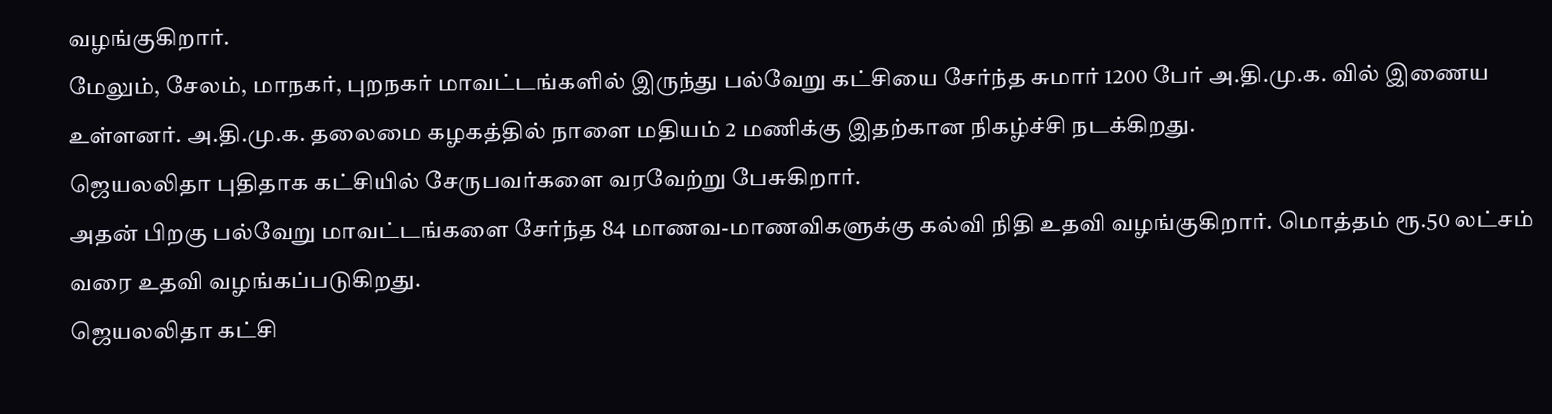வழங்குகிறார்.
மேலும், சேலம், மாநகர், புறநகர் மாவட்டங்களில் இருந்து பல்வேறு கட்சியை சேர்ந்த சுமார் 1200 பேர் அ.தி.மு.க. வில் இணைய உள்ளனர். அ.தி.மு.க. தலைமை கழகத்தில் நாளை மதியம் 2 மணிக்கு இதற்கான நிகழ்ச்சி நடக்கிறது.
ஜெயலலிதா புதிதாக கட்சியில் சேருபவர்களை வரவேற்று பேசுகிறார்.
அதன் பிறகு பல்வேறு மாவட்டங்களை சேர்ந்த 84 மாணவ-மாணவிகளுக்கு கல்வி நிதி உதவி வழங்குகிறார். மொத்தம் ரூ.50 லட்சம் வரை உதவி வழங்கப்படுகிறது.
ஜெயலலிதா கட்சி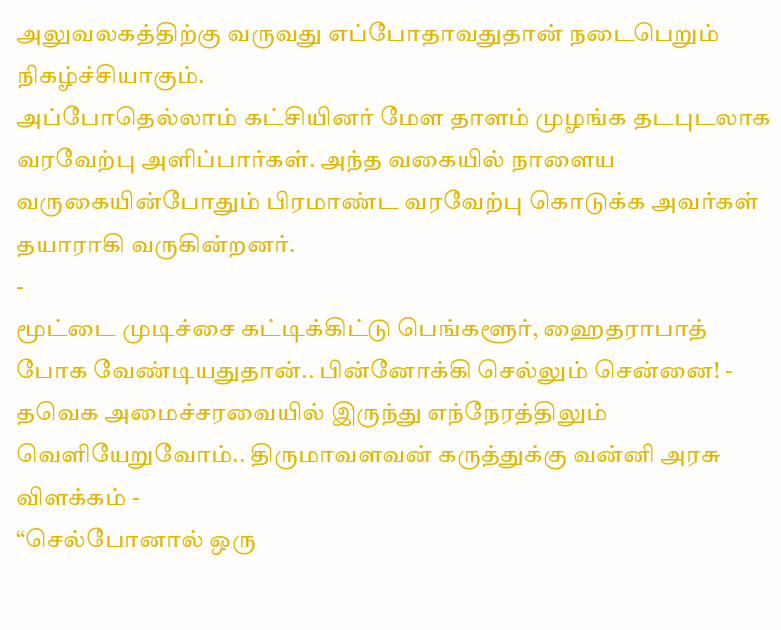அலுவலகத்திற்கு வருவது எப்போதாவதுதான் நடைபெறும் நிகழ்ச்சியாகும்.
அப்போதெல்லாம் கட்சியினர் மேள தாளம் முழங்க தடபுடலாக வரவேற்பு அளிப்பார்கள். அந்த வகையில் நாளைய வருகையின்போதும் பிரமாண்ட வரவேற்பு கொடுக்க அவர்கள் தயாராகி வருகின்றனர்.
-
மூட்டை முடிச்சை கட்டிக்கிட்டு பெங்களூர், ஹைதராபாத் போக வேண்டியதுதான்.. பின்னோக்கி செல்லும் சென்னை! -
தவெக அமைச்சரவையில் இருந்து எந்நேரத்திலும் வெளியேறுவோம்.. திருமாவளவன் கருத்துக்கு வன்னி அரசு விளக்கம் -
“செல்போனால் ஒரு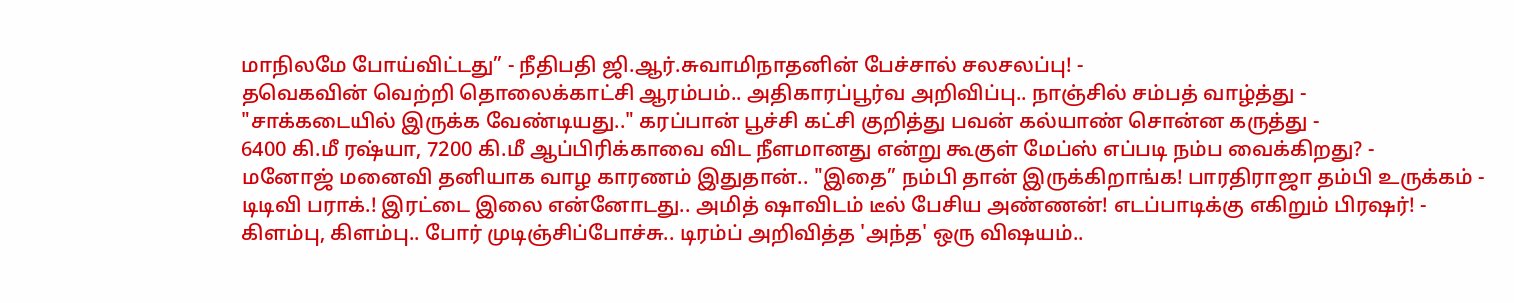மாநிலமே போய்விட்டது” - நீதிபதி ஜி.ஆர்.சுவாமிநாதனின் பேச்சால் சலசலப்பு! -
தவெகவின் வெற்றி தொலைக்காட்சி ஆரம்பம்.. அதிகாரப்பூர்வ அறிவிப்பு.. நாஞ்சில் சம்பத் வாழ்த்து -
"சாக்கடையில் இருக்க வேண்டியது.." கரப்பான் பூச்சி கட்சி குறித்து பவன் கல்யாண் சொன்ன கருத்து -
6400 கி.மீ ரஷ்யா, 7200 கி.மீ ஆப்பிரிக்காவை விட நீளமானது என்று கூகுள் மேப்ஸ் எப்படி நம்ப வைக்கிறது? -
மனோஜ் மனைவி தனியாக வாழ காரணம் இதுதான்.. "இதை” நம்பி தான் இருக்கிறாங்க! பாரதிராஜா தம்பி உருக்கம் -
டிடிவி பராக்.! இரட்டை இலை என்னோடது.. அமித் ஷாவிடம் டீல் பேசிய அண்ணன்! எடப்பாடிக்கு எகிறும் பிரஷர்! -
கிளம்பு, கிளம்பு.. போர் முடிஞ்சிப்போச்சு.. டிரம்ப் அறிவித்த 'அந்த' ஒரு விஷயம்..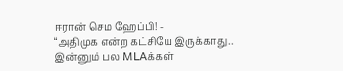ஈரான் செம ஹேப்பி! -
“அதிமுக என்ற கட்சியே இருக்காது.. இன்னும் பல MLAக்கள்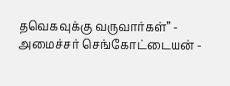தவெகவுக்கு வருவார்கள்” - அமைச்சர் செங்கோட்டையன் -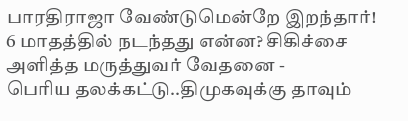பாரதிராஜா வேண்டுமென்றே இறந்தார்! 6 மாதத்தில் நடந்தது என்ன? சிகிச்சை அளித்த மருத்துவர் வேதனை -
பெரிய தலக்கட்டு..திமுகவுக்கு தாவும்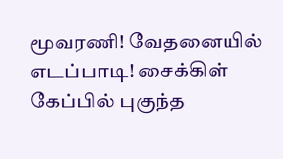மூவரணி! வேதனையில் எடப்பாடி! சைக்கிள் கேப்பில் புகுந்த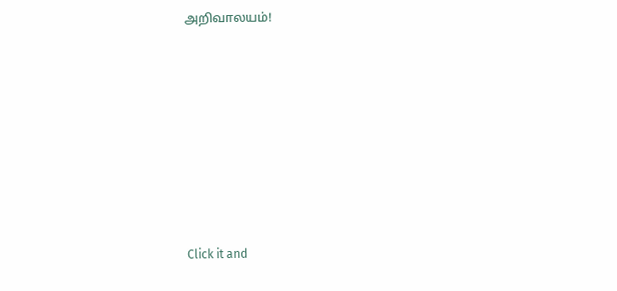அறிவாலயம்!












Click it and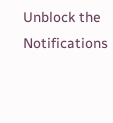Unblock the Notifications